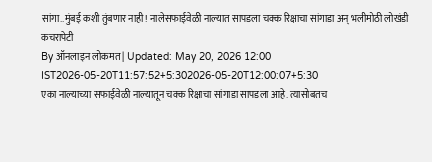सांगा..मुंबई कशी तुंबणार नाही! नालेसफाईवेळी नाल्यात सापडला चक्क रिक्षाचा सांगाडा अन् भलीमोठी लोखंडी कचरापेटी
By ऑनलाइन लोकमत | Updated: May 20, 2026 12:00 IST2026-05-20T11:57:52+5:302026-05-20T12:00:07+5:30
एका नाल्याच्या सफाईवेळी नाल्यातून चक्क रिक्षाचा सांगाडा सापडला आहे. त्यासोबतच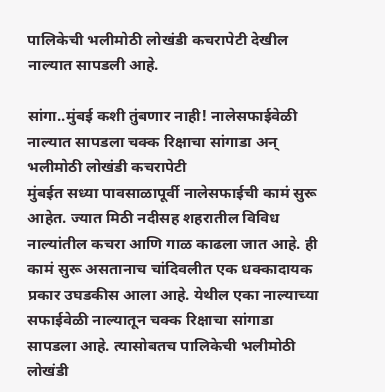पालिकेची भलीमोठी लोखंडी कचरापेटी देखील नाल्यात सापडली आहे.

सांगा..मुंबई कशी तुंबणार नाही! नालेसफाईवेळी नाल्यात सापडला चक्क रिक्षाचा सांगाडा अन् भलीमोठी लोखंडी कचरापेटी
मुंबईत सध्या पावसाळापूर्वी नालेसफाईची कामं सुरू आहेत. ज्यात मिठी नदीसह शहरातील विविध नाल्यांतील कचरा आणि गाळ काढला जात आहे. ही कामं सुरू असतानाच चांदिवलीत एक धक्कादायक प्रकार उघडकीस आला आहे. येथील एका नाल्याच्या सफाईवेळी नाल्यातून चक्क रिक्षाचा सांगाडा सापडला आहे. त्यासोबतच पालिकेची भलीमोठी लोखंडी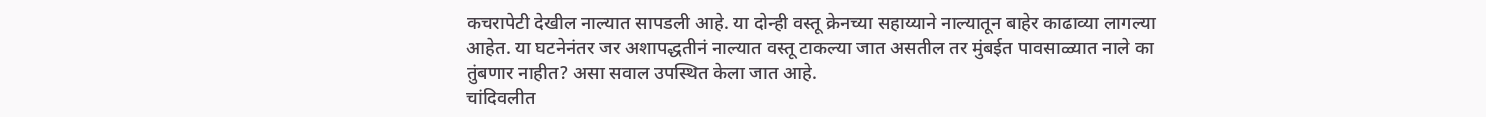कचरापेटी देखील नाल्यात सापडली आहे. या दोन्ही वस्तू क्रेनच्या सहाय्याने नाल्यातून बाहेर काढाव्या लागल्या आहेत. या घटनेनंतर जर अशापद्धतीनं नाल्यात वस्तू टाकल्या जात असतील तर मुंबईत पावसाळ्यात नाले का तुंबणार नाहीत? असा सवाल उपस्थित केला जात आहे.
चांदिवलीत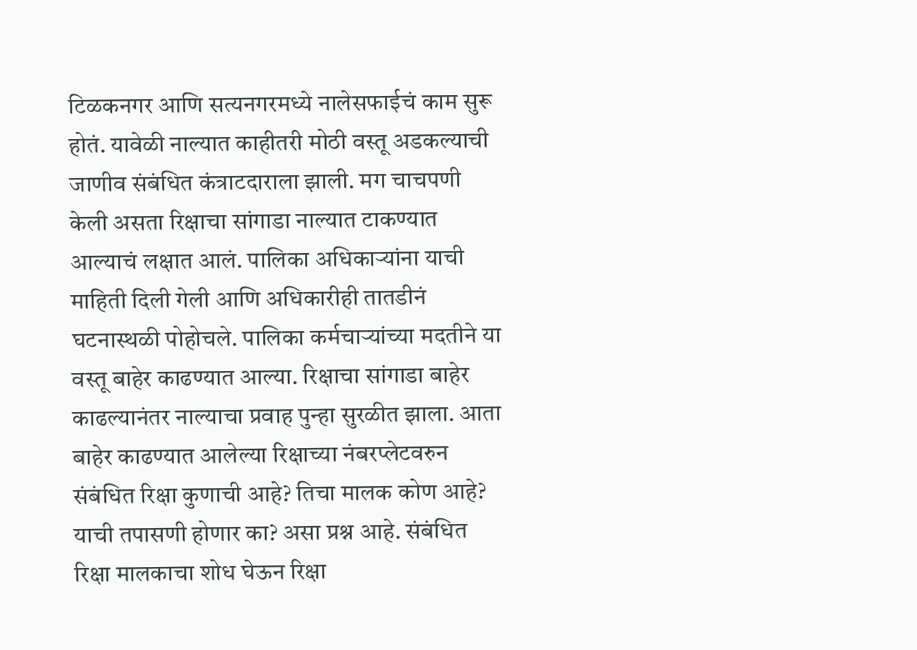टिळकनगर आणि सत्यनगरमध्ये नालेसफाईचं काम सुरू होतं. यावेळी नाल्यात काहीतरी मोठी वस्तू अडकल्याची जाणीव संबंधित कंत्राटदाराला झाली. मग चाचपणी केली असता रिक्षाचा सांगाडा नाल्यात टाकण्यात आल्याचं लक्षात आलं. पालिका अधिकाऱ्यांना याची माहिती दिली गेली आणि अधिकारीही तातडीनं घटनास्थळी पोहोचले. पालिका कर्मचाऱ्यांच्या मदतीने या वस्तू बाहेर काढण्यात आल्या. रिक्षाचा सांगाडा बाहेर काढल्यानंतर नाल्याचा प्रवाह पुन्हा सुरळीत झाला. आता बाहेर काढण्यात आलेल्या रिक्षाच्या नंबरप्लेटवरुन संबंधित रिक्षा कुणाची आहे? तिचा मालक कोण आहे? याची तपासणी होणार का? असा प्रश्न आहे. संबंधित रिक्षा मालकाचा शोध घेऊन रिक्षा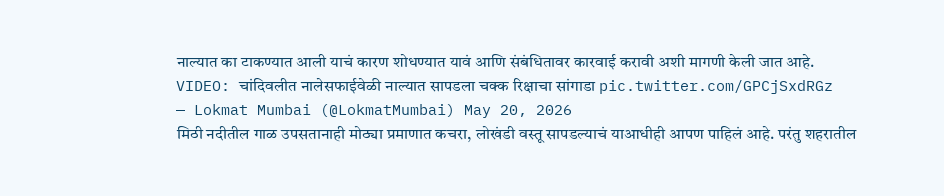नाल्यात का टाकण्यात आली याचं कारण शोधण्यात यावं आणि संबंधितावर कारवाई करावी अशी मागणी केली जात आहे.
VIDEO: चांदिवलीत नालेसफाईवेळी नाल्यात सापडला चक्क रिक्षाचा सांगाडा pic.twitter.com/GPCjSxdRGz
— Lokmat Mumbai (@LokmatMumbai) May 20, 2026
मिठी नदीतील गाळ उपसतानाही मोठ्या प्रमाणात कचरा, लोखंडी वस्तू सापडल्याचं याआधीही आपण पाहिलं आहे. परंतु शहरातील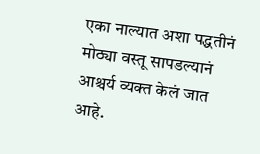एका नाल्यात अशा पद्धतीनं मोठ्या वस्तू सापडल्यानं आश्चर्य व्यक्त केलं जात आहे.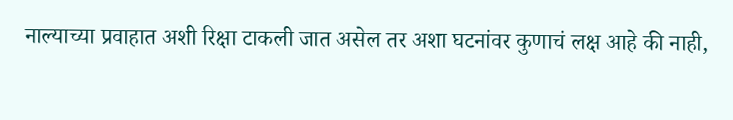नाल्याच्या प्रवाहात अशी रिक्षा टाकली जात असेल तर अशा घटनांवर कुणाचं लक्ष आहे की नाही,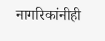नागरिकांनीही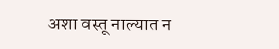अशा वस्तू नाल्यात न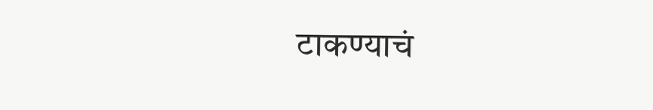टाकण्याचं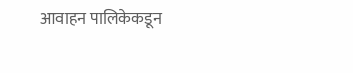आवाहन पालिकेकडून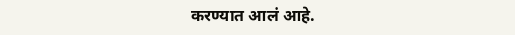करण्यात आलं आहे.